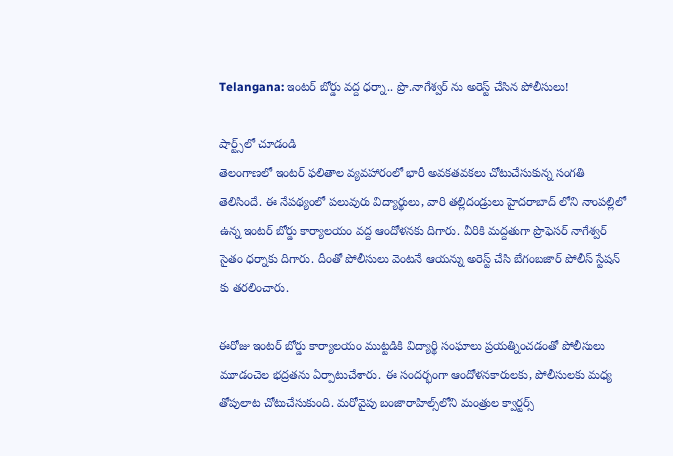Telangana: ఇంటర్ బోర్డు వద్ద ధర్నా.. ప్రొ.నాగేశ్వర్ ను అరెస్ట్ చేసిన పోలీసులు!

షార్ట్స్‌లో చూడండి
తెలంగాణలో ఇంటర్ ఫలితాల వ్యవహారంలో భారీ అవకతవకలు చోటుచేసుకున్న సంగతి తెలిసిందే. ఈ నేపథ్యంలో పలువురు విద్యార్థులు, వారి తల్లిదండ్రులు హైదరాబాద్ లోని నాంపల్లిలో ఉన్న ఇంటర్ బోర్డు కార్యాలయం వద్ద ఆందోళనకు దిగారు. వీరికి మద్దతుగా ప్రొఫెసర్ నాగేశ్వర్ సైతం ధర్నాకు దిగారు. దీంతో పోలీసులు వెంటనే ఆయన్ను అరెస్ట్ చేసి బేగంబజార్ పోలీస్ స్టేషన్ కు తరలించారు.

ఈరోజు ఇంటర్ బోర్డు కార్యాలయం ముట్టడికి విద్యార్థి సంఘాలు ప్రయత్నించడంతో పోలీసులు మూడంచెల భద్రతను ఏర్పాటుచేశారు. ఈ సందర్భంగా ఆందోళనకారులకు, పోలీసులకు మధ్య తోపులాట చోటుచేసుకుంది. మరోవైపు బంజారాహిల్స్‌లోని మంత్రుల క్వార్టర్స్‌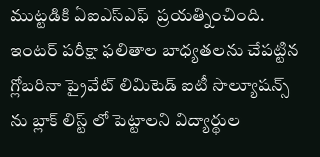ముట్టడికి ఏఐఎస్‌ఎఫ్‌  ప్రయత్నించింది. ఇంటర్ పరీక్షా ఫలితాల బాధ్యతలను చేపట్టిన గ్లోబరినా ప్రైవేట్ లిమిటెడ్ ఐటీ సొల్యూషన్స్ ను బ్లాక్ లిస్ట్ లో పెట్టాలని విద్యార్థుల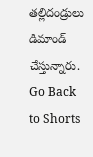తల్లిదండ్రులు డిమాండ్ చేస్తున్నారు.
Go Back to Shorts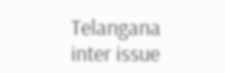Telangana
inter issue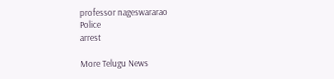professor nageswararao
Police
arrest

More Telugu News